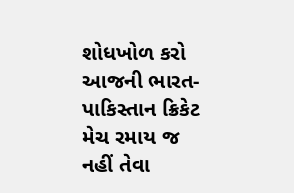શોધખોળ કરો
આજની ભારત-પાકિસ્તાન ક્રિકેટ મેચ રમાય જ નહીં તેવા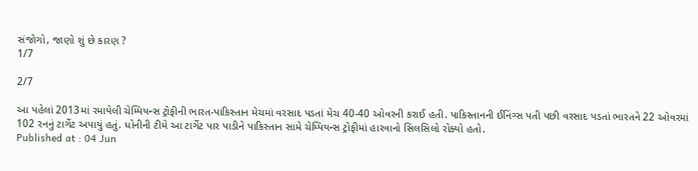સંજોગો, જાણો શું છે કારણ ?
1/7

2/7

આ પહેલાં 2013માં રમાયેલી ચેમ્પિયન્સ ટ્રોફીની ભારત-પાકિસ્તાન મેચમાં વરસાદ પડતાં મેચ 40-40 ઓવરની કરાઈ હતી. પાકિસ્તાનની ઈનિંગ્સ પતી પછી વરસાદ પડતાં ભારતને 22 ઓવરમાં 102 રનનું ટાર્ગેટ અપાયું હતું. ધોનીની ટીમે આ ટાર્ગેટ પાર પાડીને પાકિસ્તાન સામે ચેમ્પિયન્સ ટ્રોફીમાં હારવાનો સિલસિલો રોક્યો હતો.
Published at : 04 Jun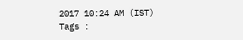2017 10:24 AM (IST)
Tags :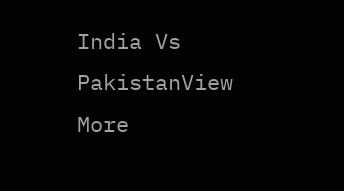India Vs PakistanView More